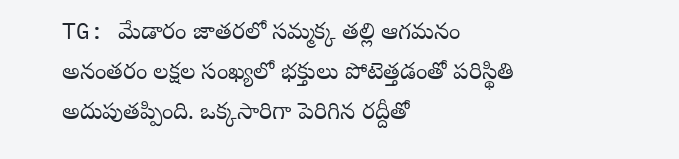TG: మేడారం జాతరలో సమ్మక్క తల్లి ఆగమనం అనంతరం లక్షల సంఖ్యలో భక్తులు పోటెత్తడంతో పరిస్థితి అదుపుతప్పింది. ఒక్కసారిగా పెరిగిన రద్దీతో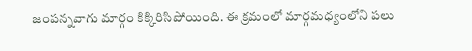జంపన్నవాగు మార్గం కిక్కిరిసిపోయింది. ఈ క్రమంలో మార్గమధ్యంలోని పలు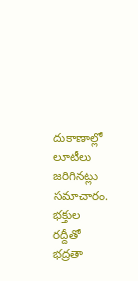దుకాణాల్లో లూటీలు జరిగినట్లు సమాచారం. భక్తుల రద్దీతో భద్రతా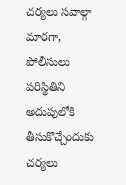చర్యలు సవాల్గా మారగా, పోలీసులు పరిస్థితిని అదుపులోకి తీసుకొచ్చేందుకు చర్యలు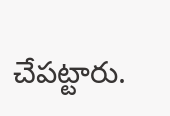చేపట్టారు.